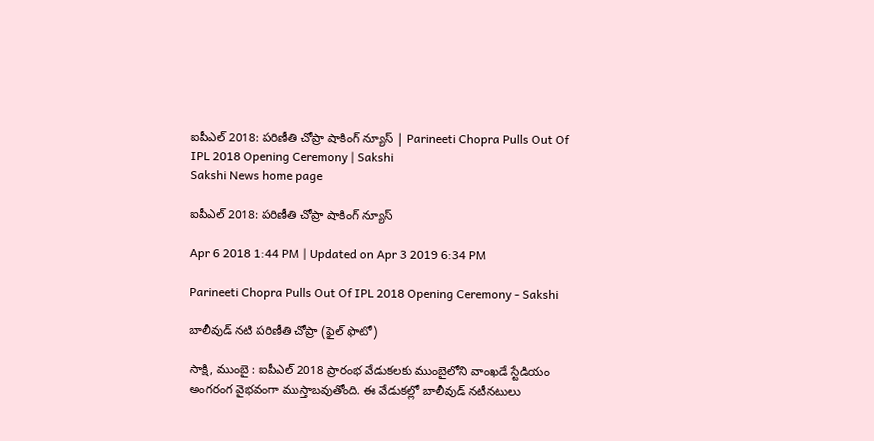ఐపీఎల్‌ 2018: పరిణీతి చోప్రా షాకింగ్‌ న్యూస్‌ | Parineeti Chopra Pulls Out Of IPL 2018 Opening Ceremony | Sakshi
Sakshi News home page

ఐపీఎల్‌ 2018: పరిణీతి చోప్రా షాకింగ్‌ న్యూస్‌

Apr 6 2018 1:44 PM | Updated on Apr 3 2019 6:34 PM

Parineeti Chopra Pulls Out Of IPL 2018 Opening Ceremony - Sakshi

బాలీవుడ్‌ నటి పరిణీతి చోప్రా (ఫైల్‌ ఫొటో)

సాక్షి, ముంబై : ఐపీఎల్‌ 2018 ప్రారంభ వేడుకలకు ముంబైలోని వాంఖడే స్టేడియం అంగరంగ వైభవంగా ముస్తాబవుతోంది. ఈ వేడుకల్లో బాలీవుడ్‌ నటీనటులు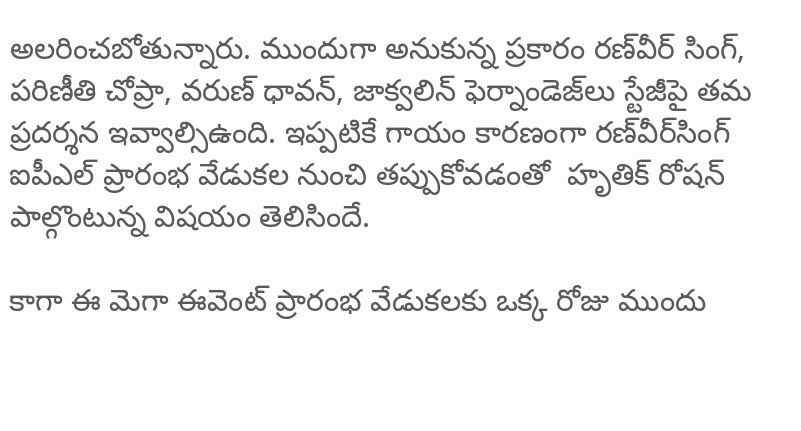అలరించబోతున్నారు. ముందుగా అనుకున్న ప్రకారం రణ్‌వీర్‌ సింగ్‌, పరిణీతి చోప్రా, వరుణ్‌ ధావన్‌, జాక్వలిన్ ఫెర్నాండెజ్‌లు స్టేజీపై తమ ప్రదర్శన ఇవ్వాల్సిఉంది. ఇప్పటికే గాయం కారణంగా రణ్‌వీర్‌సింగ్‌ ఐపీఎల్‌ ప్రారంభ వేడుకల నుంచి తప్పుకోవడంతో  హృతిక్ రోషన్‌ పాల్గొంటున్న విషయం తెలిసిందే.

కాగా ఈ మెగా ఈవెంట్‌ ప్రారంభ వేడుకలకు ఒక్క రోజు ముందు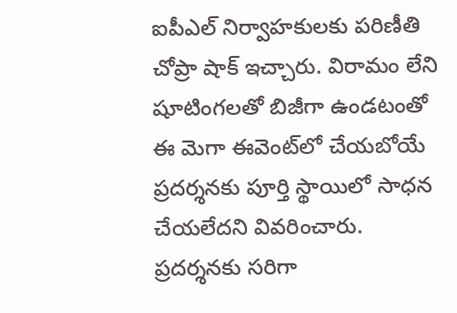ఐపీఎల్‌ నిర్వాహకులకు పరిణీతి చోప్రా షాక్‌ ఇచ్చారు. విరామం లేని షూటింగలతో బిజీగా ఉండటంతో ఈ మెగా ఈవెంట్‌లో చేయబోయే ప్రదర్శనకు పూర్తి స్థాయిలో సాధన చేయలేదని వివరించారు. ప్రదర్శనకు సరిగా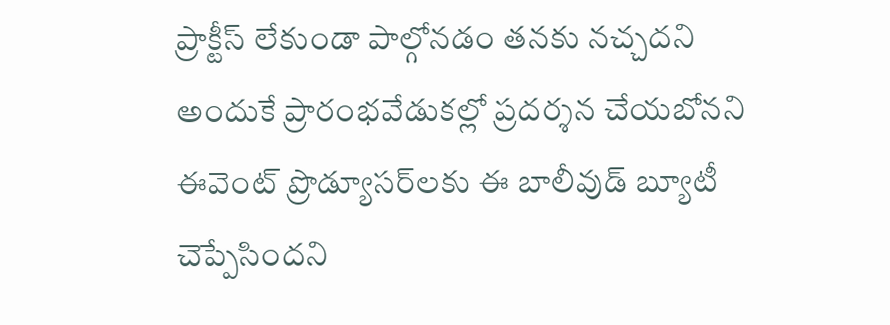ప్రాక్టీస్‌ లేకుండా పాల్గోనడం తనకు నచ్చదని అందుకే ప్రారంభవేడుకల్లో ప్రదర్శన చేయబోనని ఈవెంట్‌ ప్రొడ్యూసర్‌లకు ఈ బాలీవుడ్‌ బ్యూటీ చెప్పేసిందని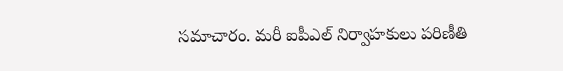సమాచారం. మరీ ఐపీఎల్‌ నిర్వాహకులు పరిణీతి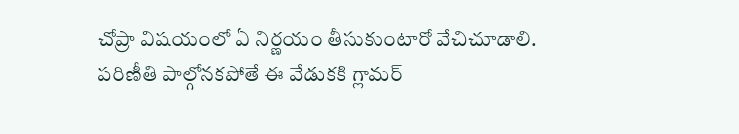చోప్రా విషయంలో ఏ నిర్ణయం తీసుకుంటారో వేచిచూడాలి. పరిణీతి పాల్గోనకపోతే ఈ వేడుకకి గ్లామర్‌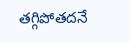తగ్గిపోతదనే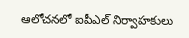ఆలోచనలో ఐపీఎల్‌ నిర్వాహకులు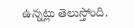ఉన్నట్లు తెలుస్తోంది.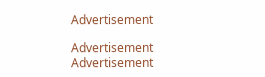Advertisement

Advertisement
Advertisement